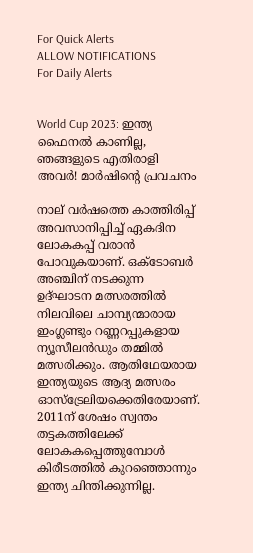For Quick Alerts
ALLOW NOTIFICATIONS
For Daily Alerts


World Cup 2023: ഇന്ത്യ ഫൈനല്‍ കാണില്ല, ഞങ്ങളുടെ എതിരാളി അവര്‍! മാര്‍ഷിന്റെ പ്രവചനം

നാല് വര്‍ഷത്തെ കാത്തിരിപ്പ് അവസാനിപ്പിച്ച് ഏകദിന ലോകകപ്പ് വരാന്‍ പോവുകയാണ്. ഒക്ടോബര്‍ അഞ്ചിന് നടക്കുന്ന ഉദ്ഘാടന മത്സരത്തില്‍ നിലവിലെ ചാമ്പ്യന്മാരായ ഇംഗ്ലണ്ടും റണ്ണറപ്പുകളായ ന്യൂസീലന്‍ഡും തമ്മില്‍ മത്സരിക്കും. ആതിഥേയരായ ഇന്ത്യയുടെ ആദ്യ മത്സരം ഓസ്‌ട്രേലിയക്കെതിരേയാണ്. 2011ന് ശേഷം സ്വന്തം തട്ടകത്തിലേക്ക് ലോകകപ്പെത്തുമ്പോള്‍ കിരീടത്തില്‍ കുറഞ്ഞൊന്നും ഇന്ത്യ ചിന്തിക്കുന്നില്ല.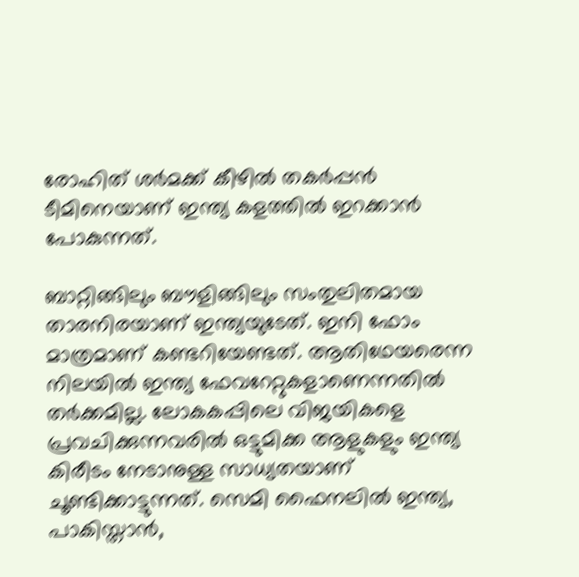രോഹിത് ശര്‍മക്ക് കീഴില്‍ തകര്‍പ്പന്‍ ടീമിനെയാണ് ഇന്ത്യ കളത്തില്‍ ഇറക്കാന്‍ പോകുന്നത്.

ബാറ്റിങ്ങിലും ബൗളിങ്ങിലും സംതുലിതമായ താരനിരയാണ് ഇന്ത്യയുടേത്. ഇനി ഫോം മാത്രമാണ് കണ്ടറിയേണ്ടത്. ആതിഥേയരെന്ന നിലയില്‍ ഇന്ത്യ ഫേവറേറ്റുകളാണെന്നതില്‍ തര്‍ക്കമില്ല. ലോകകപ്പിലെ വിജയികളെ പ്രവചിക്കുന്നവരില്‍ ഒട്ടുമിക്ക ആളുകളും ഇന്ത്യ കിരീടം നേടാനുള്ള സാധ്യതയാണ് ചൂണ്ടിക്കാട്ടുന്നത്. സെമി ഫൈനലില്‍ ഇന്ത്യ, പാകിസ്താന്‍,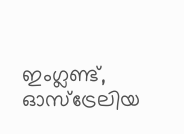ഇംഗ്ലണ്ട്, ഓസ്‌ട്രേലിയ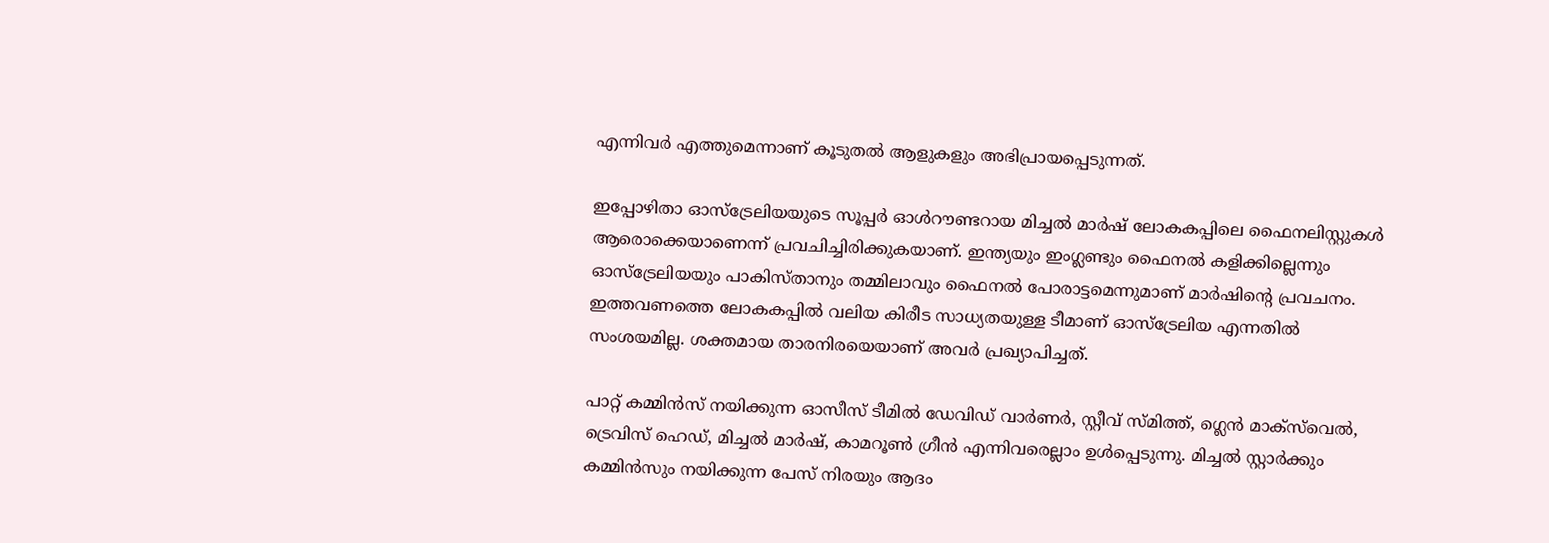എന്നിവര്‍ എത്തുമെന്നാണ് കൂടുതല്‍ ആളുകളും അഭിപ്രായപ്പെടുന്നത്.

ഇപ്പോഴിതാ ഓസ്‌ട്രേലിയയുടെ സൂപ്പര്‍ ഓള്‍റൗണ്ടറായ മിച്ചല്‍ മാര്‍ഷ് ലോകകപ്പിലെ ഫൈനലിസ്റ്റുകള്‍ ആരൊക്കെയാണെന്ന് പ്രവചിച്ചിരിക്കുകയാണ്. ഇന്ത്യയും ഇംഗ്ലണ്ടും ഫൈനല്‍ കളിക്കില്ലെന്നും ഓസ്‌ട്രേലിയയും പാകിസ്താനും തമ്മിലാവും ഫൈനല്‍ പോരാട്ടമെന്നുമാണ് മാര്‍ഷിന്റെ പ്രവചനം. ഇത്തവണത്തെ ലോകകപ്പില്‍ വലിയ കിരീട സാധ്യതയുള്ള ടീമാണ് ഓസ്‌ട്രേലിയ എന്നതില്‍ സംശയമില്ല. ശക്തമായ താരനിരയെയാണ് അവര്‍ പ്രഖ്യാപിച്ചത്.

പാറ്റ് കമ്മിന്‍സ് നയിക്കുന്ന ഓസീസ് ടീമില്‍ ഡേവിഡ് വാര്‍ണര്‍, സ്റ്റീവ് സ്മിത്ത്, ഗ്ലെന്‍ മാക്‌സ്‌വെല്‍, ട്രെവിസ് ഹെഡ്, മിച്ചല്‍ മാര്‍ഷ്, കാമറൂണ്‍ ഗ്രീന്‍ എന്നിവരെല്ലാം ഉള്‍പ്പെടുന്നു. മിച്ചല്‍ സ്റ്റാര്‍ക്കും കമ്മിന്‍സും നയിക്കുന്ന പേസ് നിരയും ആദം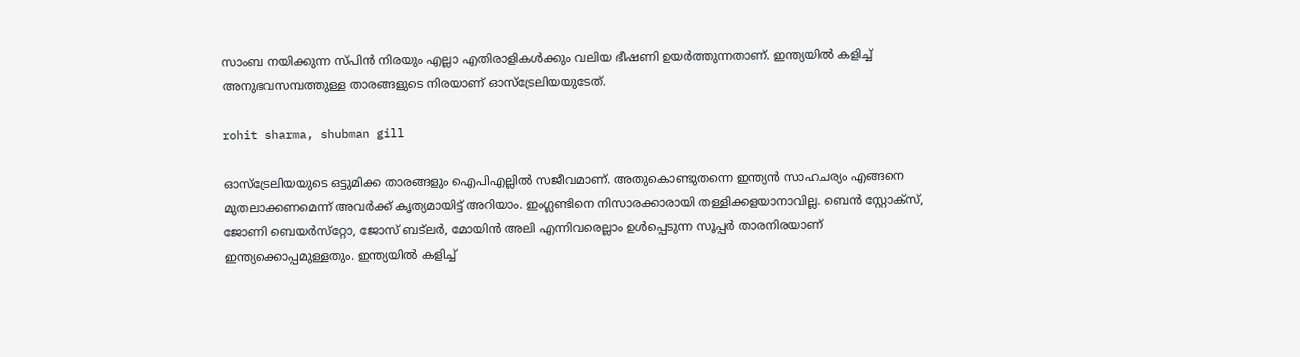സാംബ നയിക്കുന്ന സ്പിന്‍ നിരയും എല്ലാ എതിരാളികള്‍ക്കും വലിയ ഭീഷണി ഉയര്‍ത്തുന്നതാണ്. ഇന്ത്യയില്‍ കളിച്ച് അനുഭവസമ്പത്തുള്ള താരങ്ങളുടെ നിരയാണ് ഓസ്‌ട്രേലിയയുടേത്.

rohit sharma, shubman gill

ഓസ്‌ട്രേലിയയുടെ ഒട്ടുമിക്ക താരങ്ങളും ഐപിഎല്ലില്‍ സജീവമാണ്. അതുകൊണ്ടുതന്നെ ഇന്ത്യന്‍ സാഹചര്യം എങ്ങനെ മുതലാക്കണമെന്ന് അവര്‍ക്ക് കൃത്യമായിട്ട് അറിയാം. ഇംഗ്ലണ്ടിനെ നിസാരക്കാരായി തള്ളിക്കളയാനാവില്ല. ബെന്‍ സ്റ്റോക്‌സ്, ജോണി ബെയര്‍സ്‌റ്റോ, ജോസ് ബട്‌ലര്‍, മോയിന്‍ അലി എന്നിവരെല്ലാം ഉള്‍പ്പെടുന്ന സൂപ്പര്‍ താരനിരയാണ് ഇന്ത്യക്കൊപ്പമുള്ളതും. ഇന്ത്യയില്‍ കളിച്ച്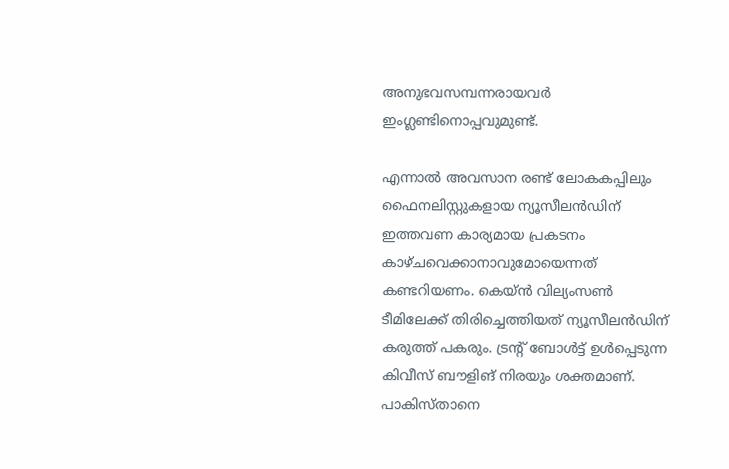അനുഭവസമ്പന്നരായവര്‍ ഇംഗ്ലണ്ടിനൊപ്പവുമുണ്ട്.

എന്നാല്‍ അവസാന രണ്ട് ലോകകപ്പിലും ഫൈനലിസ്റ്റുകളായ ന്യൂസീലന്‍ഡിന് ഇത്തവണ കാര്യമായ പ്രകടനം കാഴ്ചവെക്കാനാവുമോയെന്നത് കണ്ടറിയണം. കെയ്ന്‍ വില്യംസണ്‍ ടീമിലേക്ക് തിരിച്ചെത്തിയത് ന്യൂസീലന്‍ഡിന് കരുത്ത് പകരും. ട്രന്റ് ബോള്‍ട്ട് ഉള്‍പ്പെടുന്ന കിവീസ് ബൗളിങ് നിരയും ശക്തമാണ്. പാകിസ്താനെ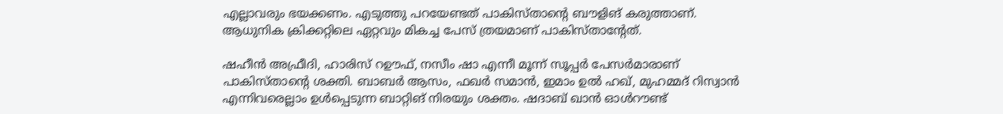എല്ലാവരും ഭയക്കണം. എടുത്തു പറയേണ്ടത് പാകിസ്താന്റെ ബൗളിങ് കരുത്താണ്. ആധുനിക ക്രിക്കറ്റിലെ ഏറ്റവും മികച്ച പേസ് ത്രയമാണ് പാകിസ്താന്റേത്.

ഷഹീന്‍ അഫ്രീദി, ഹാരിസ് റഊഫ്, നസീം ഷാ എന്നീ മൂന്ന് സൂപ്പര്‍ പേസര്‍മാരാണ് പാകിസ്താന്റെ ശക്തി. ബാബര്‍ ആസം, ഫഖര്‍ സമാന്‍, ഇമാം ഉല്‍ ഹഖ്, മുഹമ്മദ് റിസ്വാന്‍ എന്നിവരെല്ലാം ഉള്‍പ്പെടുന്ന ബാറ്റിങ് നിരയും ശക്തം. ഷദാബ് ഖാന്‍ ഓള്‍റൗണ്ട്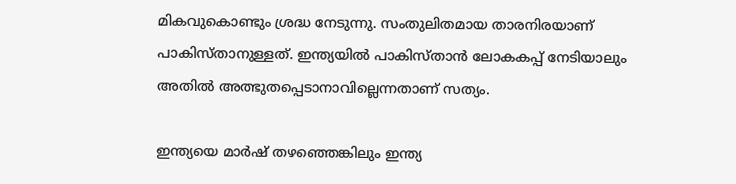മികവുകൊണ്ടും ശ്രദ്ധ നേടുന്നു. സംതുലിതമായ താരനിരയാണ് പാകിസ്താനുള്ളത്. ഇന്ത്യയില്‍ പാകിസ്താന്‍ ലോകകപ്പ് നേടിയാലും അതില്‍ അത്ഭുതപ്പെടാനാവില്ലെന്നതാണ് സത്യം.

ഇന്ത്യയെ മാര്‍ഷ് തഴഞ്ഞെങ്കിലും ഇന്ത്യ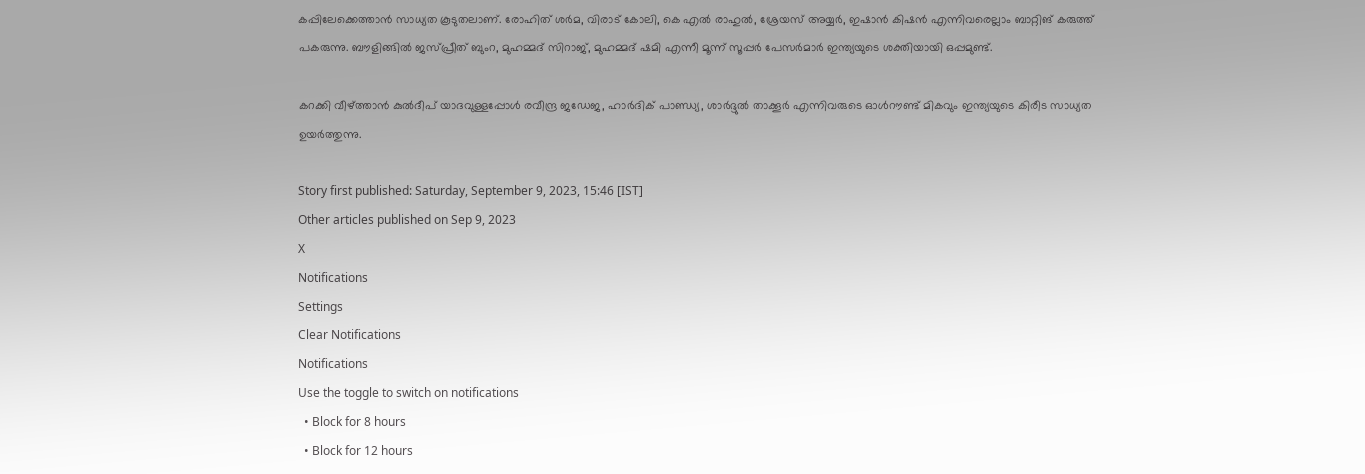കപ്പിലേക്കെത്താന്‍ സാധ്യത കൂടുതലാണ്. രോഹിത് ശര്‍മ, വിരാട് കോലി, കെ എല്‍ രാഹുല്‍, ശ്രേയസ് അയ്യര്‍, ഇഷാന്‍ കിഷന്‍ എന്നിവരെല്ലാം ബാറ്റിങ് കരുത്ത് പകരുന്നു. ബൗളിങ്ങില്‍ ജസ്പ്രീത് ബുംറ, മുഹമ്മദ് സിറാജ്, മുഹമ്മദ് ഷമി എന്നീ മൂന്ന് സൂപ്പര്‍ പേസര്‍മാര്‍ ഇന്ത്യയുടെ ശക്തിയായി ഒപ്പമുണ്ട്.

കറക്കി വീഴ്ത്താന്‍ കുല്‍ദീപ് യാദവുള്ളപ്പോള്‍ രവീന്ദ്ര ജഡേജ, ഹാര്‍ദിക് പാണ്ഡ്യ, ശാര്‍ദ്ദുല്‍ താക്കൂര്‍ എന്നിവരുടെ ഓള്‍റൗണ്ട് മികവും ഇന്ത്യയുടെ കിരീട സാധ്യത ഉയര്‍ത്തുന്നു.

Story first published: Saturday, September 9, 2023, 15:46 [IST]
Other articles published on Sep 9, 2023
X
Notifications
Settings
Clear Notifications
Notifications
Use the toggle to switch on notifications
  • Block for 8 hours
  • Block for 12 hours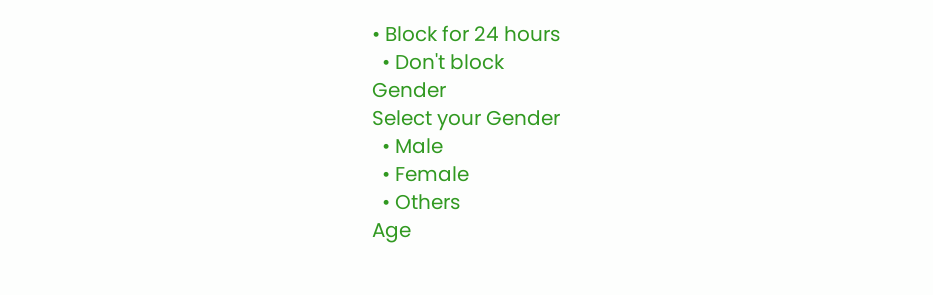• Block for 24 hours
  • Don't block
Gender
Select your Gender
  • Male
  • Female
  • Others
Age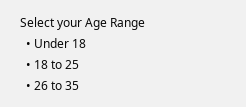Select your Age Range
  • Under 18
  • 18 to 25
  • 26 to 35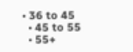• 36 to 45
  • 45 to 55
  • 55+